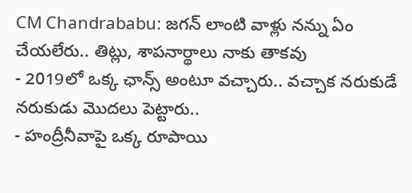CM Chandrababu: జగన్ లాంటి వాళ్లు నన్ను ఏం చేయలేరు.. తిట్లు, శాపనార్థాలు నాకు తాకవు
- 2019లో ఒక్క ఛాన్స్ అంటూ వచ్చారు.. వచ్చాక నరుకుడే నరుకుడు మొదలు పెట్టారు..
- హంద్రీనీవాపై ఒక్క రూపాయి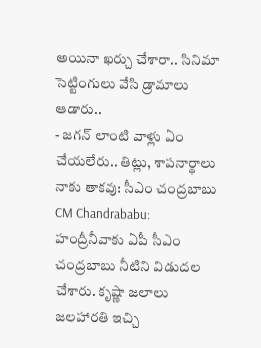అయినా ఖర్చు చేశారా.. సినిమా సెట్టింగులు వేసి డ్రామాలు ఆడారు..
- జగన్ లాంటి వాళ్లు ఏం చేయలేరు.. తిట్లు, శాపనార్థాలు నాకు తాకవు: సీఎం చంద్రబాబు
CM Chandrababu: హంద్రీనీవాకు ఏపీ సీఎం చంద్రబాబు నీటిని విడుదల చేశారు. కృష్ణా జలాలు జలహారతి ఇచ్చి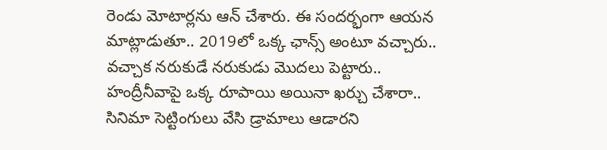రెండు మోటార్లను ఆన్ చేశారు. ఈ సందర్భంగా ఆయన మాట్లాడుతూ.. 2019లో ఒక్క ఛాన్స్ అంటూ వచ్చారు.. వచ్చాక నరుకుడే నరుకుడు మొదలు పెట్టారు.. హంద్రీనీవాపై ఒక్క రూపాయి అయినా ఖర్చు చేశారా.. సినిమా సెట్టింగులు వేసి డ్రామాలు ఆడారని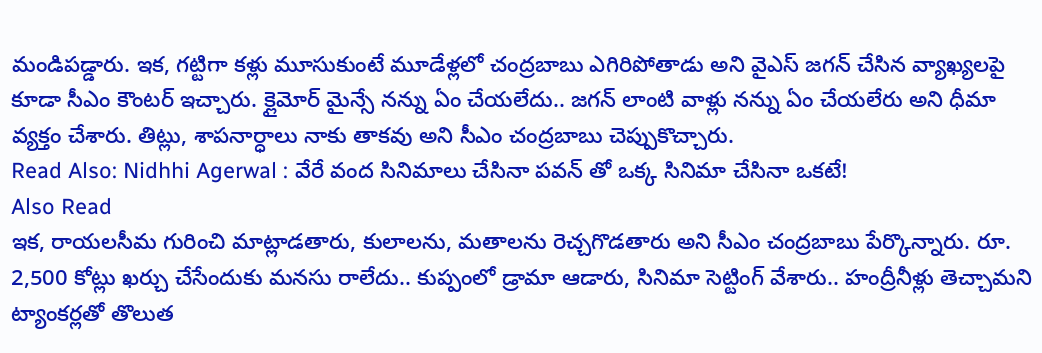మండిపడ్డారు. ఇక, గట్టిగా కళ్లు మూసుకుంటే మూడేళ్లలో చంద్రబాబు ఎగిరిపోతాడు అని వైఎస్ జగన్ చేసిన వ్యాఖ్యలపై కూడా సీఎం కౌంటర్ ఇచ్చారు. క్లైమోర్ మైన్సే నన్ను ఏం చేయలేదు.. జగన్ లాంటి వాళ్లు నన్ను ఏం చేయలేరు అని ధీమా వ్యక్తం చేశారు. తిట్లు, శాపనార్ధాలు నాకు తాకవు అని సీఎం చంద్రబాబు చెప్పుకొచ్చారు.
Read Also: Nidhhi Agerwal : వేరే వంద సినిమాలు చేసినా పవన్ తో ఒక్క సినిమా చేసినా ఒకటే!
Also Read
ఇక, రాయలసీమ గురించి మాట్లాడతారు, కులాలను, మతాలను రెచ్చగొడతారు అని సీఎం చంద్రబాబు పేర్కొన్నారు. రూ. 2,500 కోట్లు ఖర్చు చేసేందుకు మనసు రాలేదు.. కుప్పంలో డ్రామా ఆడారు, సినిమా సెట్టింగ్ వేశారు.. హంద్రీనీళ్లు తెచ్చామని ట్యాంకర్లతో తొలుత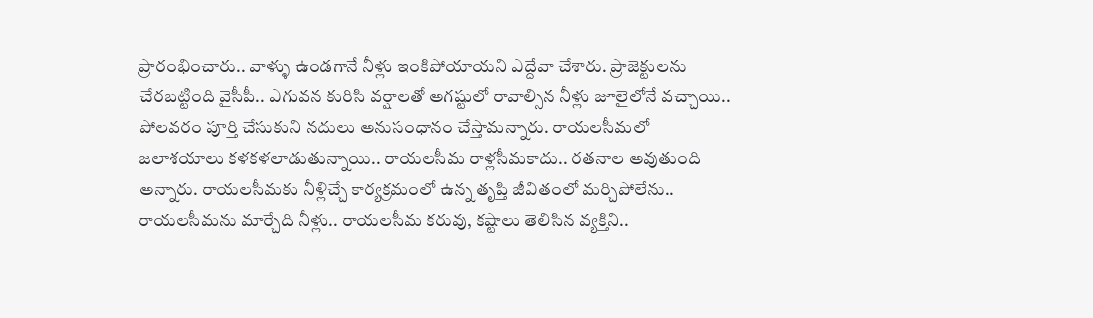ప్రారంభించారు.. వాళ్ళు ఉండగానే నీళ్లు ఇంకిపోయాయని ఎద్దేవా చేశారు. ప్రాజెక్టులను చేరబట్టింది వైసీపీ.. ఎగువన కురిసి వర్షాలతో అగష్టులో రావాల్సిన నీళ్లు జూలైలోనే వచ్చాయి.. పోలవరం పూర్తి చేసుకుని నదులు అనుసంధానం చేస్తామన్నారు. రాయలసీమలో జలాశయాలు కళకళలాడుతున్నాయి.. రాయలసీమ రాళ్లసీమకాదు.. రతనాల అవుతుంది అన్నారు. రాయలసీమకు నీళ్లిచ్చే కార్యక్రమంలో ఉన్న తృప్తి జీవితంలో మర్చిపోలేను.. రాయలసీమను మార్చేది నీళ్లు.. రాయలసీమ కరువు, కష్టాలు తెలిసిన వ్యక్తిని..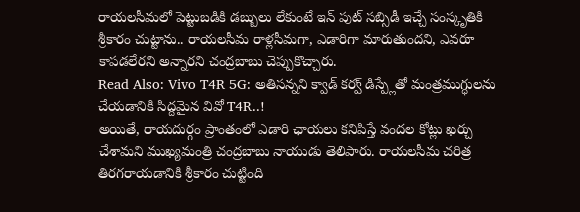రాయలసీమలో పెట్టుబడికి డబ్బులు లేకుంటే ఇన్ పుట్ సబ్సిడీ ఇచ్చే సంస్కృతికి శ్రీకారం చుట్టాను.. రాయలసీమ రాళ్లసీమగా, ఎడారిగా మారుతుందని, ఎవరూ కాపడలేరని అన్నారని చంద్రబాబు చెప్పుకొచ్చారు.
Read Also: Vivo T4R 5G: అతిసన్నని క్వాడ్ కర్వ్ డిస్ప్లేతో మంత్రముగ్ధులను చేయడానికి సిద్దమైన వివో T4R..!
అయితే, రాయదుర్గం ప్రాంతంలో ఎడారి ఛాయలు కనిపిస్తే వందల కోట్లు ఖర్చు చేశామని ముఖ్యమంత్రి చంద్రబాబు నాయుడు తెలిపారు. రాయలసీమ చరిత్ర తిరగరాయడానికి శ్రీకారం చుట్టింది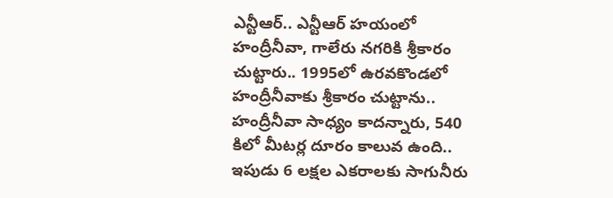ఎన్టీఆర్.. ఎన్టీఆర్ హయంలో హంద్రీనీవా, గాలేరు నగరికి శ్రీకారం చుట్టారు.. 1995లో ఉరవకొండలో హంద్రీనీవాకు శ్రీకారం చుట్టాను.. హంద్రీనీవా సాధ్యం కాదన్నారు, 540 కిలో మీటర్ల దూరం కాలువ ఉంది.. ఇపుడు 6 లక్షల ఎకరాలకు సాగునీరు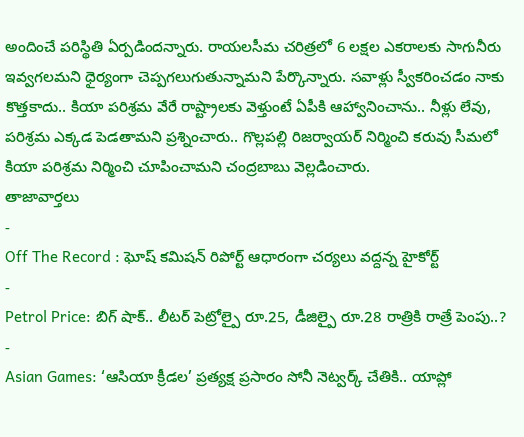అందించే పరిస్థితి ఏర్పడిందన్నారు. రాయలసీమ చరిత్రలో 6 లక్షల ఎకరాలకు సాగునీరు ఇవ్వగలమని ధైర్యంగా చెప్పగలుగుతున్నామని పేర్కొన్నారు. సవాళ్లు స్వీకరించడం నాకు కొత్తకాదు.. కియా పరిశ్రమ వేరే రాష్ట్రాలకు వెళ్తుంటే ఏపీకి ఆహ్వానించాను.. నీళ్లు లేవు, పరిశ్రమ ఎక్కడ పెడతామని ప్రశ్నించారు.. గొల్లపల్లి రిజర్వాయర్ నిర్మించి కరువు సీమలో కియా పరిశ్రమ నిర్మించి చూపించామని చంద్రబాబు వెల్లడించారు.
తాజావార్తలు
-
Off The Record : ఘోష్ కమిషన్ రిపోర్ట్ ఆధారంగా చర్యలు వద్దన్న హైకోర్ట్
-
Petrol Price: బిగ్ షాక్.. లీటర్ పెట్రోల్పై రూ.25, డీజిల్పై రూ.28 రాత్రికి రాత్రే పెంపు..?
-
Asian Games: ‘ఆసియా క్రీడల’ ప్రత్యక్ష ప్రసారం సోనీ నెట్వర్క్ చేతికి.. యాప్లో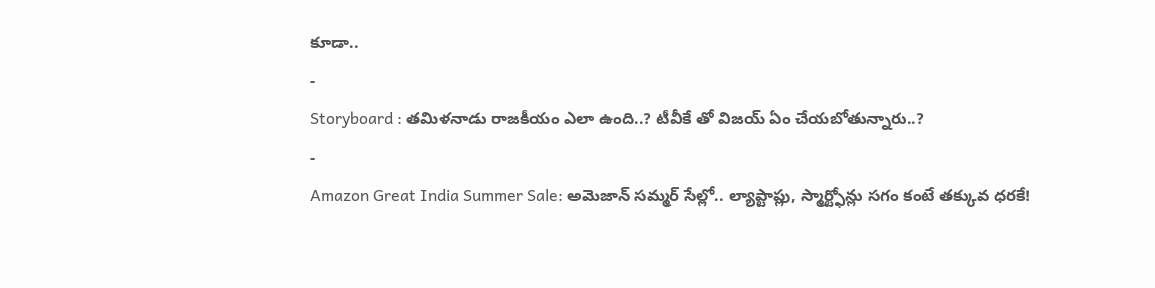కూడా..
-
Storyboard : తమిళనాడు రాజకీయం ఎలా ఉంది..? టీవీకే తో విజయ్ ఏం చేయబోతున్నారు..?
-
Amazon Great India Summer Sale: అమెజాన్ సమ్మర్ సేల్లో.. ల్యాప్టాప్లు, స్మార్ట్ఫోన్లు సగం కంటే తక్కువ ధరకే!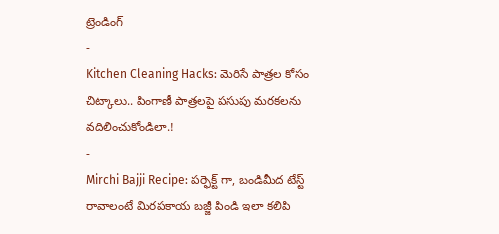ట్రెండింగ్
-
Kitchen Cleaning Hacks: మెరిసే పాత్రల కోసం చిట్కాలు.. పింగాణీ పాత్రలపై పసుపు మరకలను వదిలించుకోండిలా.!
-
Mirchi Bajji Recipe: పర్ఫెక్ట్ గా, బండిమీద టేస్ట్ రావాలంటే మిరపకాయ బజ్జీ పిండి ఇలా కలిపి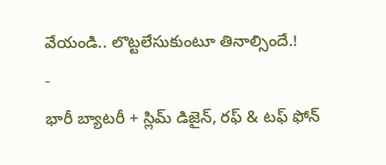వేయండి.. లొట్టలేసుకుంటూ తినాల్సిందే.!
-
భారీ బ్యాటరీ + స్లిమ్ డిజైన్, రఫ్ & టఫ్ ఫోన్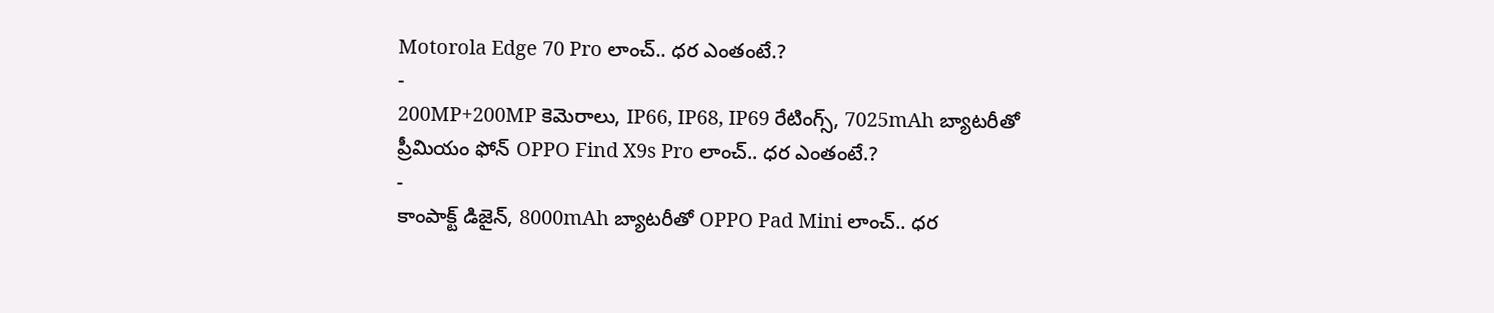Motorola Edge 70 Pro లాంచ్.. ధర ఎంతంటే.?
-
200MP+200MP కెమెరాలు, IP66, IP68, IP69 రేటింగ్స్, 7025mAh బ్యాటరీతో ప్రీమియం ఫోన్ OPPO Find X9s Pro లాంచ్.. ధర ఎంతంటే.?
-
కాంపాక్ట్ డిజైన్, 8000mAh బ్యాటరీతో OPPO Pad Mini లాంచ్.. ధర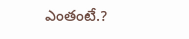ఎంతంటే.?